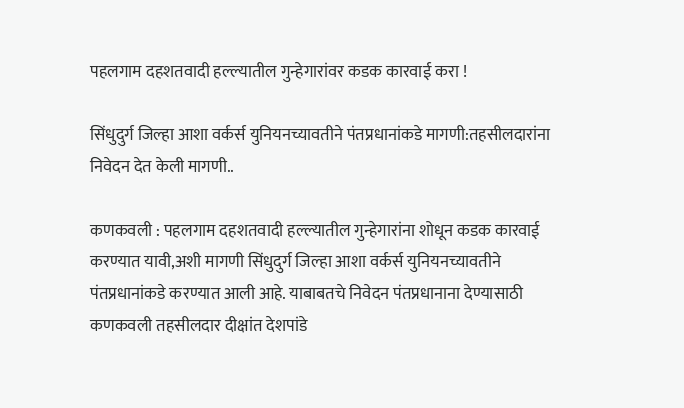पहलगाम दहशतवादी हल्ल्यातील गुन्हेगारांवर कडक कारवाई करा !

सिंधुदुर्ग जिल्हा आशा वर्कर्स युनियनच्यावतीने पंतप्रधानांकडे मागणी:तहसीलदारांना निवेदन देत केली मागणी..

कणकवली : पहलगाम दहशतवादी हल्ल्यातील गुन्हेगारांना शोधून कडक कारवाई करण्यात यावी,अशी मागणी सिंधुदुर्ग जिल्हा आशा वर्कर्स युनियनच्यावतीने पंतप्रधानांकडे करण्यात आली आहे. याबाबतचे निवेदन पंतप्रधानाना देण्यासाठी कणकवली तहसीलदार दीक्षांत देशपांडे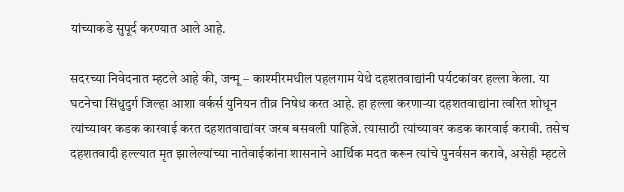यांच्याकडे सुपूर्द करण्यात आले आहे.

सदरच्या निवेदनात म्हटले आहे की, जन्मू – काश्मीरमधील पहलगाम येथे दहशतवा‌द्यांनी पर्यटकांवर हल्ला केला. या घटनेचा सिंधुदुर्ग जिल्हा आशा वर्कर्स युनियन तीव्र निषेध करत आहे. हा हल्ला करणाऱ्या दहशतवा‌द्यांना त्वरित शोधून त्यांच्यावर कडक कारवाई करत दहशतवाद्यांवर जरब बसवली पाहिजे. त्यासाठी त्यांच्यावर कडक कारवाई करावी. तसेच दहशतवादी हल्ल्यात मृत झालेल्यांच्या नातेवाईकांना शासनाने आर्थिक मदत करून त्यांचे पुनर्वसन करावे, असेही म्हटले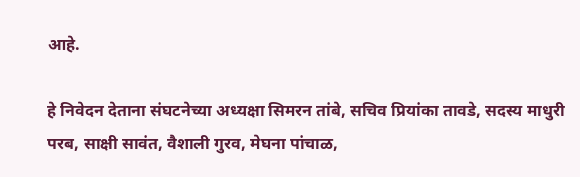आहे.

हे निवेदन देताना संघटनेच्या अध्यक्षा सिमरन तांबे, सचिव प्रियांका तावडे, सदस्य माधुरी परब, साक्षी सावंत, वैशाली गुरव, मेघना पांचाळ,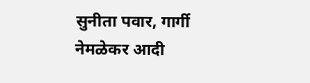सुनीता पवार, गार्गी नेमळेकर आदी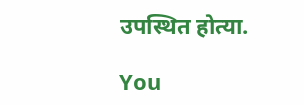उपस्थित होत्या.

You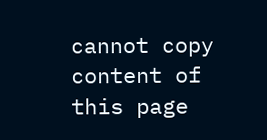cannot copy content of this page